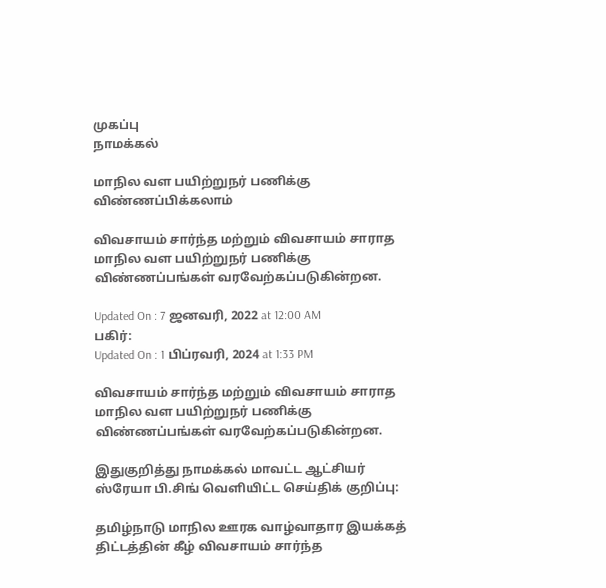முகப்பு
நாமக்கல்

மாநில வள பயிற்றுநர் பணிக்கு விண்ணப்பிக்கலாம்

விவசாயம் சார்ந்த மற்றும் விவசாயம் சாராத மாநில வள பயிற்றுநர் பணிக்கு விண்ணப்பங்கள் வரவேற்கப்படுகின்றன.

Updated On : 7 ஜனவரி, 2022 at 12:00 AM
பகிர்:
Updated On : 1 பிப்ரவரி, 2024 at 1:33 PM

விவசாயம் சார்ந்த மற்றும் விவசாயம் சாராத மாநில வள பயிற்றுநர் பணிக்கு விண்ணப்பங்கள் வரவேற்கப்படுகின்றன.

இதுகுறித்து நாமக்கல் மாவட்ட ஆட்சியர் ஸ்ரேயா பி.சிங் வெளியிட்ட செய்திக் குறிப்பு:

தமிழ்நாடு மாநில ஊரக வாழ்வாதார இயக்கத் திட்டத்தின் கீழ் விவசாயம் சார்ந்த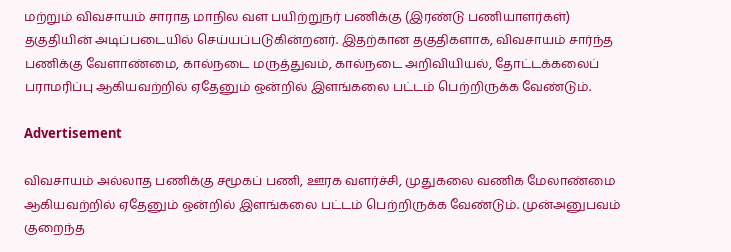மற்றும் விவசாயம் சாராத மாநில வள பயிற்றுநர் பணிக்கு (இரண்டு பணியாளர்கள்) தகுதியின் அடிப்படையில் செய்யப்படுகின்றனர். இதற்கான தகுதிகளாக, விவசாயம் சார்ந்த பணிக்கு வேளாண்மை, கால்நடை மருத்துவம், கால்நடை அறிவியியல், தோட்டக்கலைப் பராமரிப்பு ஆகியவற்றில் ஏதேனும் ஒன்றில் இளங்கலை பட்டம் பெற்றிருக்க வேண்டும்.

Advertisement

விவசாயம் அல்லாத பணிக்கு சமூகப் பணி, ஊரக வளர்ச்சி, முதுகலை வணிக மேலாண்மை ஆகியவற்றில் ஏதேனும் ஒன்றில் இளங்கலை பட்டம் பெற்றிருக்க வேண்டும். முன்அனுபவம் குறைந்த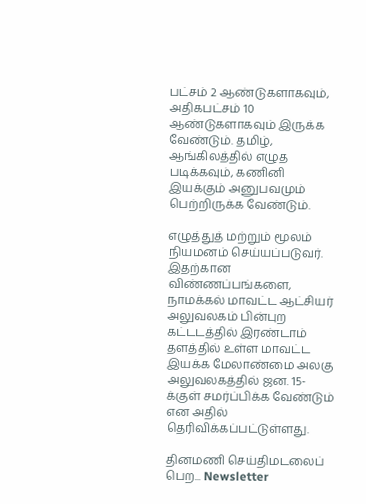பட்சம் 2 ஆண்டுகளாகவும், அதிகபட்சம் 10 ஆண்டுகளாகவும் இருக்க வேண்டும். தமிழ், ஆங்கிலத்தில் எழுத படிக்கவும், கணினி இயக்கும் அனுபவமும் பெற்றிருக்க வேண்டும்.

எழுத்துத் மற்றும் மூலம் நியமனம் செய்யப்படுவர். இதற்கான விண்ணப்பங்களை, நாமக்கல் மாவட்ட ஆட்சியர் அலுவலகம் பின்புற கட்டடத்தில் இரண்டாம் தளத்தில் உள்ள மாவட்ட இயக்க மேலாண்மை அலகு அலுவலகத்தில் ஜன. 15-க்குள் சமர்ப்பிக்க வேண்டும் என அதில் தெரிவிக்கப்பட்டுள்ளது.

தினமணி செய்திமடலைப் பெற... Newsletter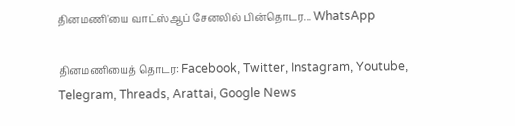தினமணி'யை வாட்ஸ்ஆப் சேனலில் பின்தொடர... WhatsApp

தினமணியைத் தொடர: Facebook, Twitter, Instagram, Youtube, Telegram, Threads, Arattai, Google News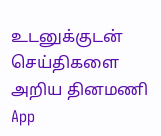உடனுக்குடன் செய்திகளை அறிய தினமணி App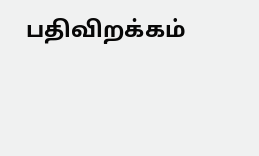பதிவிறக்கம்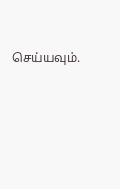செய்யவும்.